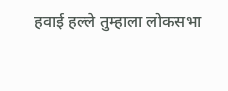हवाई हल्ले तुम्हाला लोकसभा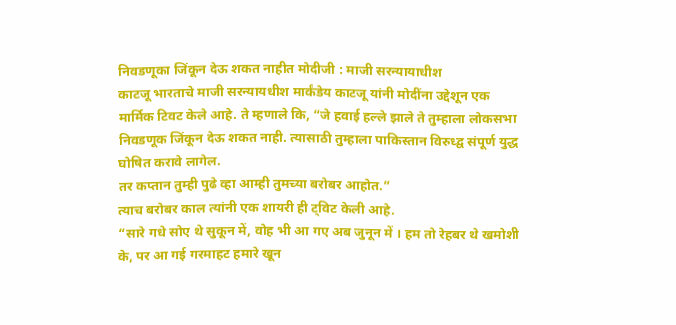निवडणूका जिंकून देऊ शकत नाहीत मोदीजी : माजी सरन्यायाधीश
काटजू भारताचे माजी सरन्यायधीश मार्कंडेय काटजू यांनी मोदींना उद्देशून एक मार्मिक टिवट केले आहे. ते म्हणाले कि, “जे हवाई हल्ले झाले ते तुम्हाला लोकसभा निवडणूक जिंकून देऊ शकत नाही. त्यासाठी तुम्हाला पाकिस्तान विरुध्द्व संपूर्ण युद्ध घोषित करावे लागेल.
तर कप्तान तुम्ही पुढे व्हा आम्ही तुमच्या बरोबर आहोत.”
त्याच बरोबर काल त्यांनी एक शायरी ही ट्विट केली आहे.
“सारे गधे सोए थे सुकून में, वोह भी आ गए अब जुनून में । हम तो रेहबर थे खमोशी के, पर आ गई गरमाहट हमारे खून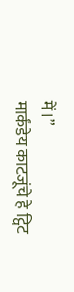में।”
मार्कंडेय काटजूंचे हे ट्विट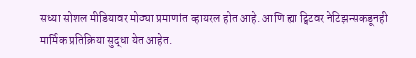सध्या सोशल मीडियावर मोठ्या प्रमाणांत व्हायरल होत आहे. आणि ह्या ट्विटवर नेटिझन्सकडूनही मार्मिक प्रतिक्रिया सुद्धा येत आहेत.